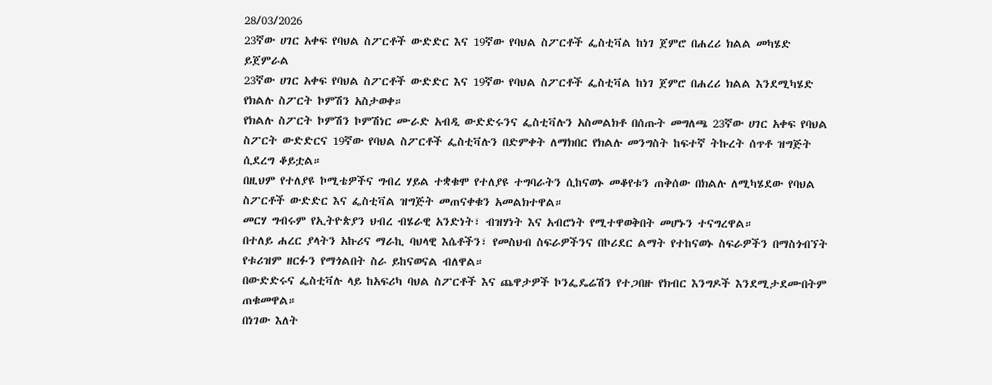28/03/2026
23ኛው ሀገር አቀፍ የባህል ስፖርቶች ውድድር እና 19ኛው የባህል ስፖርቶች ፌስቲቫል ከነገ ጀምሮ በሐረሪ ክልል መካሄድ ይጀምራል
23ኛው ሀገር አቀፍ የባህል ስፖርቶች ውድድር እና 19ኛው የባህል ስፖርቶች ፌስቲቫል ከነገ ጀምሮ በሐረሪ ክልል እንደሚካሄድ የክልሉ ስፖርት ኮምሽን አስታወቀ።
የክልሉ ስፖርት ኮምሽን ኮምሽነር ሙራድ አብዲ ውድድሩንና ፌስቲቫሉን አስመልክቶ በሰጡት መግለጫ 23ኛው ሀገር አቀፍ የባህል ስፖርት ውድድርና 19ኛው የባህል ስፖርቶች ፌስቲቫሉን በድምቀት ለማክበር የክልሉ መንግስት ከፍተኛ ትኩረት ሰጥቶ ዝግጅት ሲደረግ ቆይቷል።
በዚህም የተለያዩ ኮሚቴዎችና ግብረ ሃይል ተቋቁሞ የተለያዩ ተግባራትን ሲከናወኑ መቆየቱን ጠቅሰው በክልሉ ለሚካሄደው የባህል ስፖርቶች ውድድር እና ፌስቲቫል ዝግጅት መጠናቀቁን አመልክተዋል።
መርሃ ግብሩም የኢትዮጵያን ህብረ ብሄራዊ አንድነት፣ ብዝሃነት እና አብሮነት የሚተዋወቅበት መሆኑን ተናግረዋል።
በተለይ ሐረር ያላትን አኩሪና ማራኪ ባህላዊ እሴቶችን፣ የመስህብ ስፍራዎችንና በኮሪደር ልማት የተከናወኑ ስፍራዎችን በማስጎብኘት የቱሪዝም ዘርፉን የማጎልበት ስራ ይከናወናል ብለዋል።
በውድድሩና ፌስቲቫሉ ላይ ከአፍሪካ ባህል ስፖርቶች እና ጨዋታዎች ኮንፌዴሬሽን የተጋበዙ የክብር እንግዶች እንደሚታደሙበትም ጠቁመዋል።
በነገው እለት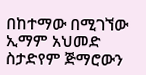በከተማው በሚገኘው ኢማም አህመድ ስታድየም ጅማሮውን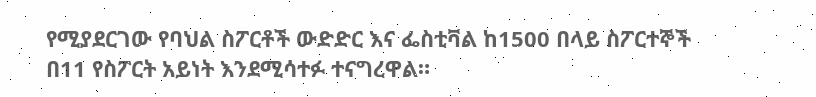የሚያደርገው የባህል ስፖርቶች ውድድር እና ፌስቲቫል ከ1500 በላይ ስፖርተኞች በ11 የስፖርት አይነት እንደሚሳተፉ ተናግረዋል።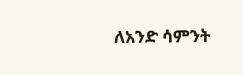ለአንድ ሳምንት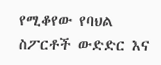የሚቆየው የባህል ስፖርቶች ውድድር እና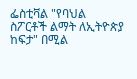ፌስቲቫል "የባህል ስፖርቶች ልማት ለኢትዮጵያ ከፍታ" በሚል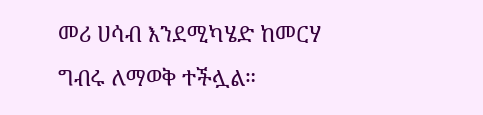መሪ ሀሳብ እንደሚካሄድ ከመርሃ ግብሩ ለማወቅ ተችሏል።